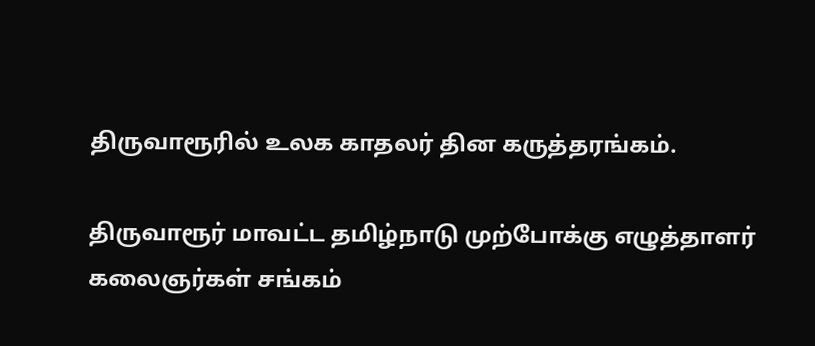திருவாரூரில் உலக காதலர் தின கருத்தரங்கம்.

திருவாரூர் மாவட்ட தமிழ்நாடு முற்போக்கு எழுத்தாளர் கலைஞர்கள் சங்கம்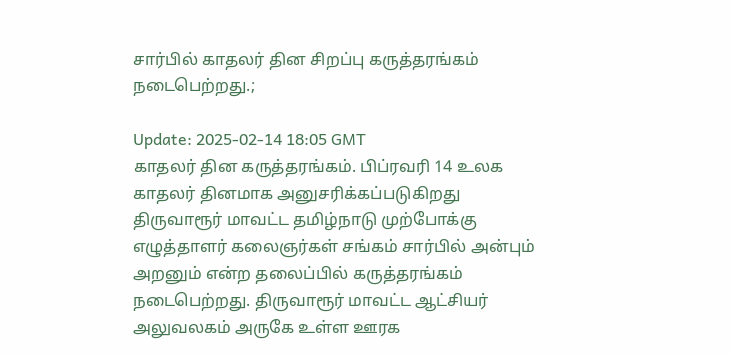சார்பில் காதலர் தின சிறப்பு கருத்தரங்கம் நடைபெற்றது.;

Update: 2025-02-14 18:05 GMT
காதலர் தின கருத்தரங்கம். பிப்ரவரி 14 உலக காதலர் தினமாக அனுசரிக்கப்படுகிறது திருவாரூர் மாவட்ட தமிழ்நாடு முற்போக்கு எழுத்தாளர் கலைஞர்கள் சங்கம் சார்பில் அன்பும் அறனும் என்ற தலைப்பில் கருத்தரங்கம் நடைபெற்றது. திருவாரூர் மாவட்ட ஆட்சியர் அலுவலகம் அருகே உள்ள ஊரக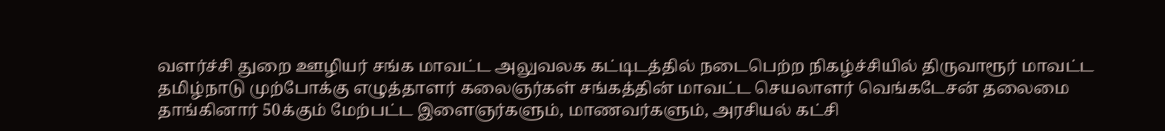வளர்ச்சி துறை ஊழியர் சங்க மாவட்ட அலுவலக கட்டிடத்தில் நடைபெற்ற நிகழ்ச்சியில் திருவாரூர் மாவட்ட தமிழ்நாடு முற்போக்கு எழுத்தாளர் கலைஞர்கள் சங்கத்தின் மாவட்ட செயலாளர் வெங்கடேசன் தலைமை தாங்கினார் 50க்கும் மேற்பட்ட இளைஞர்களும், மாணவர்களும், அரசியல் கட்சி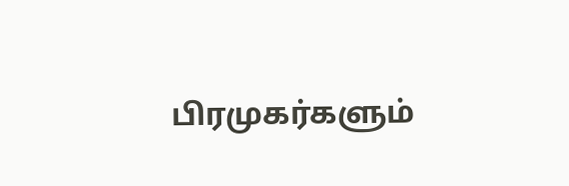பிரமுகர்களும்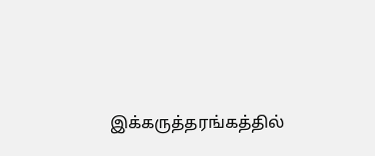இக்கருத்தரங்கத்தில்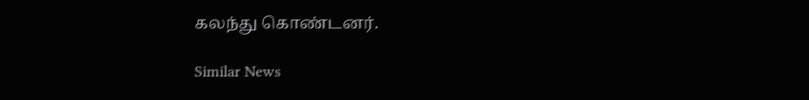கலந்து கொண்டனர்.

Similar News